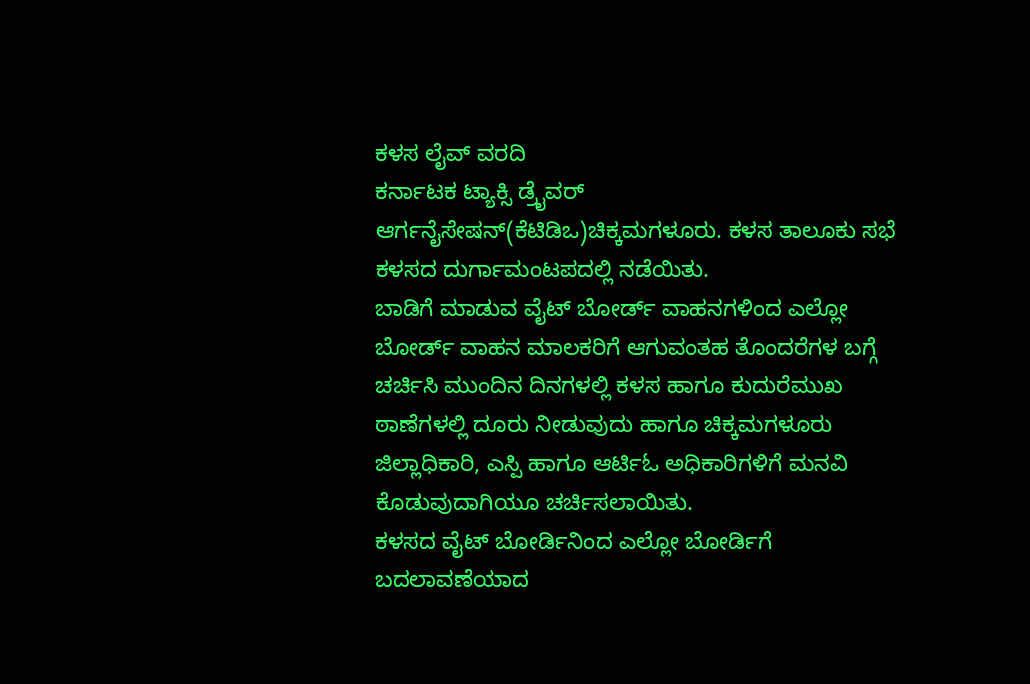ಕಳಸ ಲೈವ್ ವರದಿ
ಕರ್ನಾಟಕ ಟ್ಯಾಕ್ಸಿ ಡ್ರೈವರ್ ಆರ್ಗನೈಸೇಷನ್(ಕೆಟಿಡಿಒ)ಚಿಕ್ಕಮಗಳೂರು. ಕಳಸ ತಾಲೂಕು ಸಭೆ ಕಳಸದ ದುರ್ಗಾಮಂಟಪದಲ್ಲಿ ನಡೆಯಿತು.
ಬಾಡಿಗೆ ಮಾಡುವ ವೈಟ್ ಬೋರ್ಡ್ ವಾಹನಗಳಿಂದ ಎಲ್ಲೋ ಬೋರ್ಡ್ ವಾಹನ ಮಾಲಕರಿಗೆ ಆಗುವಂತಹ ತೊಂದರೆಗಳ ಬಗ್ಗೆ ಚರ್ಚಿಸಿ ಮುಂದಿನ ದಿನಗಳಲ್ಲಿ ಕಳಸ ಹಾಗೂ ಕುದುರೆಮುಖ ಠಾಣೆಗಳಲ್ಲಿ ದೂರು ನೀಡುವುದು ಹಾಗೂ ಚಿಕ್ಕಮಗಳೂರು ಜಿಲ್ಲಾಧಿಕಾರಿ, ಎಸ್ಪಿ ಹಾಗೂ ಆರ್ಟಿಓ ಅಧಿಕಾರಿಗಳಿಗೆ ಮನವಿ ಕೊಡುವುದಾಗಿಯೂ ಚರ್ಚಿಸಲಾಯಿತು.
ಕಳಸದ ವೈಟ್ ಬೋರ್ಡಿನಿಂದ ಎಲ್ಲೋ ಬೋರ್ಡಿಗೆ ಬದಲಾವಣೆಯಾದ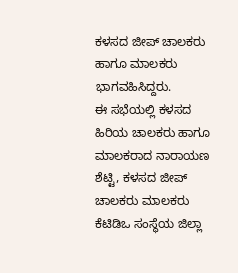ಕಳಸದ ಜೀಪ್ ಚಾಲಕರು ಹಾಗೂ ಮಾಲಕರು ಭಾಗವಹಿಸಿದ್ದರು.
ಈ ಸಭೆಯಲ್ಲಿ ಕಳಸದ ಹಿರಿಯ ಚಾಲಕರು ಹಾಗೂ ಮಾಲಕರಾದ ನಾರಾಯಣ ಶೆಟ್ಟಿ, ಕಳಸದ ಜೀಪ್ ಚಾಲಕರು ಮಾಲಕರು ಕೆಟಿಡಿಒ ಸಂಸ್ಥೆಯ ಜಿಲ್ಲಾ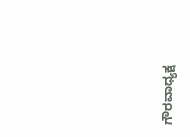ಗೌರವಾಧ್ಯಕ್ಷ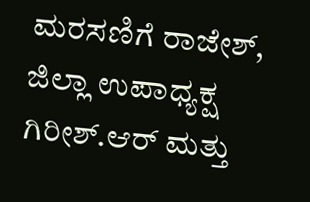ಮರಸಣಿಗೆ ರಾಜೇಶ್, ಜಿಲ್ಲಾ ಉಪಾಧ್ಯಕ್ಷ ಗಿರೀಶ್.ಆರ್ ಮತ್ತು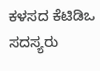ಕಳಸದ ಕೆಟಿಡಿಒ ಸದಸ್ಯರು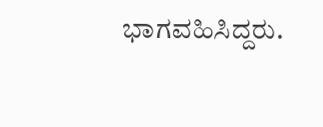ಭಾಗವಹಿಸಿದ್ದರು.